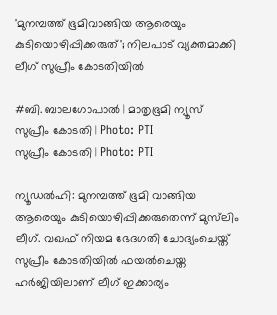'മുനമ്പത്ത് ഭൂമിവാങ്ങിയ ആരെയും കുടിയൊഴിപ്പിക്കരുത്'; നിലപാട് വ്യക്തമാക്കി ലീഗ് സുപ്രീം കോടതിയിൽ

#ബി. ബാലഗോപാല്‍ | മാതൃഭൂമി ന്യൂസ്
സുപ്രീം കോടതി | Photo: PTI
സുപ്രീം കോടതി | Photo: PTI

ന്യൂഡല്‍ഹി: മുനമ്പത്ത് ഭൂമി വാങ്ങിയ ആരെയും കുടിയൊഴിപ്പിക്കരുതെന്ന് മുസ്‌ലിം ലീഗ്. വഖഫ് നിയമ ഭേദഗതി ചോദ്യംചെയ്ത് സുപ്രീം കോടതിയില്‍ ഫയല്‍ചെയ്ത ഹര്‍ജിയിലാണ് ലീഗ് ഇക്കാര്യം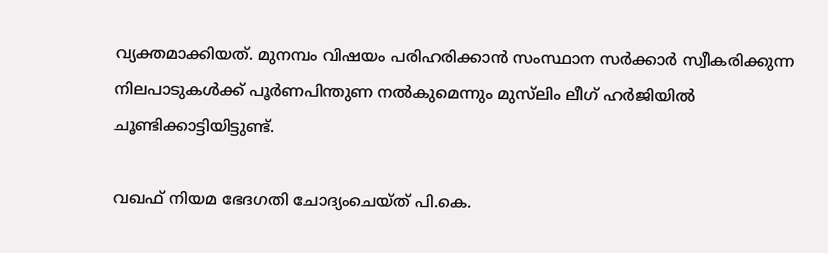വ്യക്തമാക്കിയത്. മുനമ്പം വിഷയം പരിഹരിക്കാന്‍ സംസ്ഥാന സര്‍ക്കാര്‍ സ്വീകരിക്കുന്ന നിലപാടുകള്‍ക്ക് പൂര്‍ണപിന്തുണ നല്‍കുമെന്നും മുസ്‌ലിം ലീഗ് ഹര്‍ജിയില്‍ ചൂണ്ടിക്കാട്ടിയിട്ടുണ്ട്.

വഖഫ് നിയമ ഭേദഗതി ചോദ്യംചെയ്ത് പി.കെ.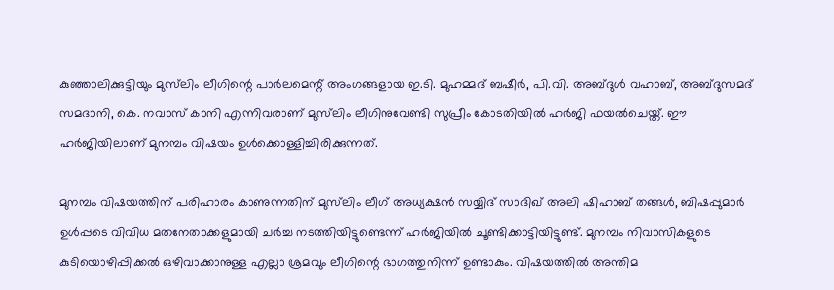കുഞ്ഞാലിക്കുട്ടിയും മുസ്‌ലിം ലീഗിന്റെ പാര്‍ലമെന്റ് അംഗങ്ങളായ ഇ.ടി. മുഹമ്മദ് ബഷീര്‍, പി.വി. അബ്ദുള്‍ വഹാബ്, അബ്ദുസമദ് സമദാനി, കെ. നവാസ് കാനി എന്നിവരാണ് മുസ്‌ലിം ലീഗിനുവേണ്ടി സുപ്രീം കോടതിയില്‍ ഹര്‍ജി ഫയല്‍ചെയ്ത്. ഈ ഹര്‍ജിയിലാണ് മുനമ്പം വിഷയം ഉള്‍ക്കൊള്ളിച്ചിരിക്കുന്നത്.

മുനമ്പം വിഷയത്തിന് പരിഹാരം കാണുന്നതിന് മുസ്‌ലിം ലീഗ് അധ്യക്ഷന്‍ സയ്യിദ് സാദിഖ് അലി ഷിഹാബ് തങ്ങള്‍, ബിഷപ്പുമാര്‍ ഉള്‍പ്പടെ വിവിധ മതനേതാക്കളുമായി ചര്‍ച്ച നടത്തിയിട്ടുണ്ടെന്ന് ഹര്‍ജിയില്‍ ചൂണ്ടിക്കാട്ടിയിട്ടുണ്ട്. മുനമ്പം നിവാസികളുടെ കുടിയൊഴിപ്പിക്കല്‍ ഒഴിവാക്കാനുള്ള എല്ലാ ശ്രമവും ലീഗിന്റെ ഭാഗത്തുനിന്ന് ഉണ്ടാകും. വിഷയത്തില്‍ അന്തിമ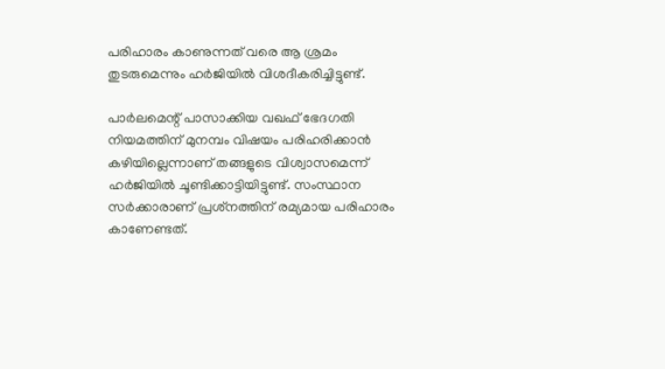പരിഹാരം കാണുന്നത് വരെ ആ ശ്രമം തുടരുമെന്നും ഹര്‍ജിയില്‍ വിശദീകരിച്ചിട്ടുണ്ട്.

പാര്‍ലമെന്റ് പാസാക്കിയ വഖഫ് ഭേദഗതി നിയമത്തിന് മുനമ്പം വിഷയം പരിഹരിക്കാന്‍ കഴിയില്ലെന്നാണ് തങ്ങളുടെ വിശ്വാസമെന്ന് ഹര്‍ജിയില്‍ ചൂണ്ടിക്കാട്ടിയിട്ടുണ്ട്. സംസ്ഥാന സര്‍ക്കാരാണ് പ്രശ്‌നത്തിന് രമ്യമായ പരിഹാരം കാണേണ്ടത്.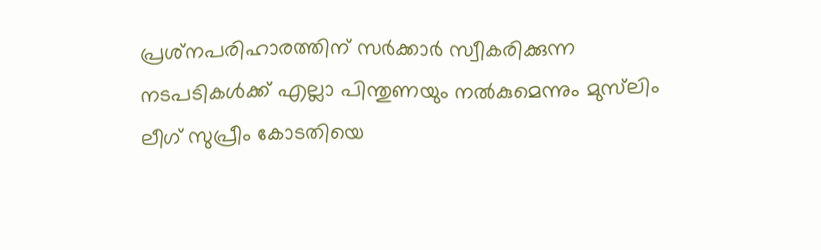പ്രശ്‌നപരിഹാരത്തിന് സര്‍ക്കാര്‍ സ്വീകരിക്കുന്ന നടപടികള്‍ക്ക് എല്ലാ പിന്തുണയും നല്‍കുമെന്നും മുസ്‌ലിം ലീഗ് സുപ്രീം കോടതിയെ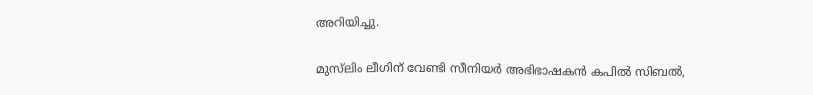അറിയിച്ചു.

മുസ്‌ലിം ലീഗിന് വേണ്ടി സീനിയര്‍ അഭിഭാഷകന്‍ കപില്‍ സിബല്‍,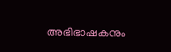അഭിഭാഷകനും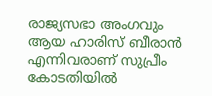രാജ്യസഭാ അംഗവും ആയ ഹാരിസ് ബീരാന്‍ എന്നിവരാണ് സുപ്രീം കോടതിയില്‍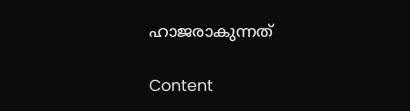ഹാജരാകുന്നത്

Content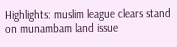Highlights: muslim league clears stand on munambam land issue